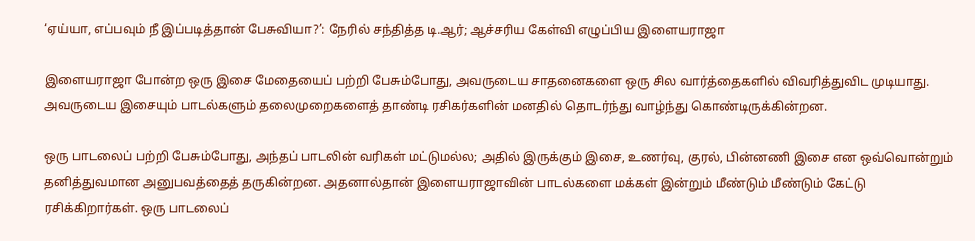‘ஏய்யா, எப்பவும் நீ இப்படித்தான் பேசுவியா?’: நேரில் சந்தித்த டி.ஆர்; ஆச்சரிய கேள்வி எழுப்பிய இளையராஜா

இளையராஜா போன்ற ஒரு இசை மேதையைப் பற்றி பேசும்போது, அவருடைய சாதனைகளை ஒரு சில வார்த்தைகளில் விவரித்துவிட முடியாது. அவருடைய இசையும் பாடல்களும் தலைமுறைகளைத் தாண்டி ரசிகர்களின் மனதில் தொடர்ந்து வாழ்ந்து கொண்டிருக்கின்றன.

ஒரு பாடலைப் பற்றி பேசும்போது, அந்தப் பாடலின் வரிகள் மட்டுமல்ல; அதில் இருக்கும் இசை, உணர்வு, குரல், பின்னணி இசை என ஒவ்வொன்றும் தனித்துவமான அனுபவத்தைத் தருகின்றன. அதனால்தான் இளையராஜாவின் பாடல்களை மக்கள் இன்றும் மீண்டும் மீண்டும் கேட்டு ரசிக்கிறார்கள். ஒரு பாடலைப்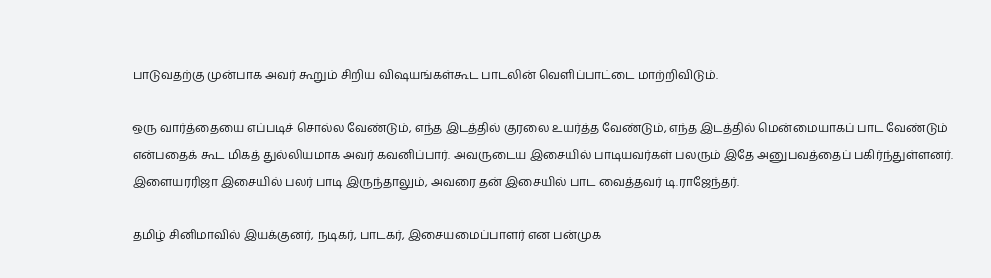பாடுவதற்கு முன்பாக அவர் கூறும் சிறிய விஷயங்கள்கூட பாடலின் வெளிப்பாட்டை மாற்றிவிடும்.

ஒரு வார்த்தையை எப்படிச் சொல்ல வேண்டும், எந்த இடத்தில் குரலை உயர்த்த வேண்டும், எந்த இடத்தில் மென்மையாகப் பாட வேண்டும் என்பதைக் கூட மிகத் துல்லியமாக அவர் கவனிப்பார். அவருடைய இசையில் பாடியவர்கள் பலரும் இதே அனுபவத்தைப் பகிர்ந்துள்ளனர். இளையரரிஜா இசையில் பலர் பாடி இருந்தாலும், அவரை தன் இசையில் பாட வைத்தவர் டி.ராஜேந்தர்.

தமிழ் சினிமாவில் இயக்குனர், நடிகர், பாடகர், இசையமைப்பாளர் என பன்முக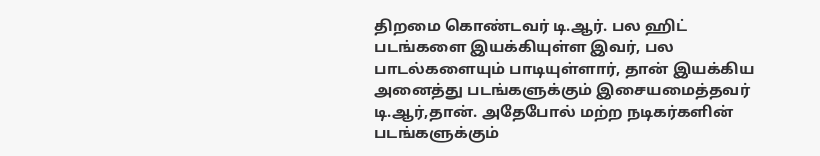திறமை கொண்டவர் டி.ஆர். பல ஹிட் படங்களை இயக்கியுள்ள இவர், பல பாடல்களையும் பாடியுள்ளார், தான் இயக்கிய அனைத்து படங்களுக்கும் இசையமைத்தவர் டி.ஆர்,தான். அதேபோல் மற்ற நடிகர்களின் படங்களுக்கும்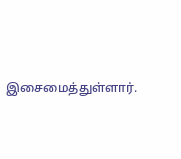இசைமைத்துள்ளார்.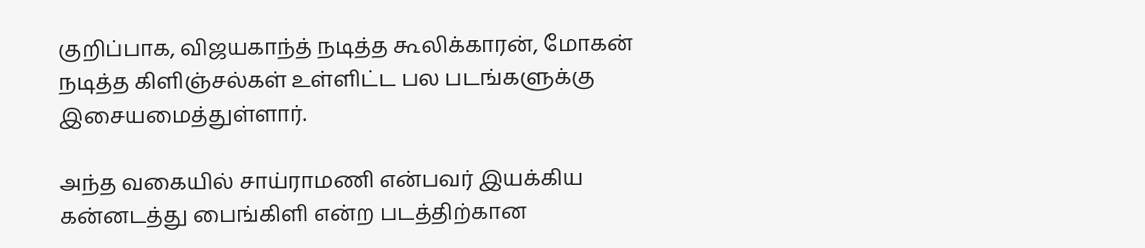குறிப்பாக, விஜயகாந்த் நடித்த கூலிக்காரன், மோகன் நடித்த கிளிஞ்சல்கள் உள்ளிட்ட பல படங்களுக்கு இசையமைத்துள்ளார்.

அந்த வகையில் சாய்ராமணி என்பவர் இயக்கிய கன்னடத்து பைங்கிளி என்ற படத்திற்கான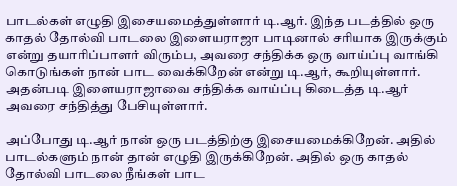பாடல்கள் எழுதி இசையமைத்துள்ளார் டி.ஆர். இந்த படத்தில் ஒரு காதல் தோல்வி பாடலை இளையராஜா பாடினால் சரியாக இருக்கும் என்று தயாரிப்பாளர் விரும்ப, அவரை சந்திக்க ஒரு வாய்ப்பு வாங்கி கொடுங்கள் நான் பாட வைக்கிறேன் என்று டி.ஆர், கூறியுள்ளார். அதன்படி இளையராஜாவை சந்திக்க வாய்ப்பு கிடைத்த டி.ஆர் அவரை சந்தித்து பேசியுள்ளார்.

அப்போது டி.ஆர் நான் ஒரு படத்திற்கு இசையமைக்கிறேன். அதில் பாடல்களும் நான் தான் எழுதி இருக்கிறேன். அதில் ஒரு காதல் தோல்வி பாடலை நீங்கள் பாட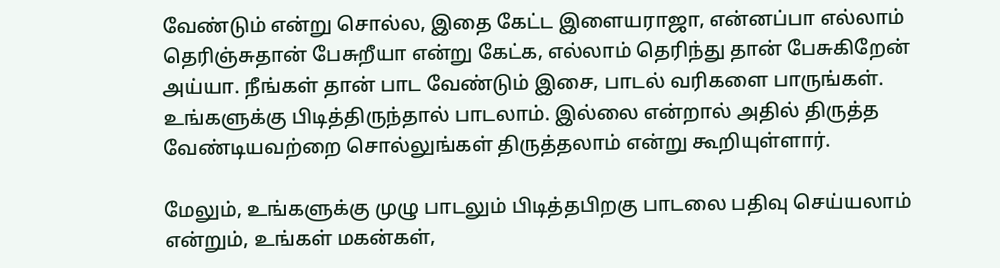வேண்டும் என்று சொல்ல, இதை கேட்ட இளையராஜா, என்னப்பா எல்லாம் தெரிஞ்சுதான் பேசுறீயா என்று கேட்க, எல்லாம் தெரிந்து தான் பேசுகிறேன் அய்யா. நீங்கள் தான் பாட வேண்டும் இசை, பாடல் வரிகளை பாருங்கள். உங்களுக்கு பிடித்திருந்தால் பாடலாம். இல்லை என்றால் அதில் திருத்த வேண்டியவற்றை சொல்லுங்கள் திருத்தலாம் என்று கூறியுள்ளார்.

மேலும், உங்களுக்கு முழு பாடலும் பிடித்தபிறகு பாடலை பதிவு செய்யலாம் என்றும், உங்கள் மகன்கள்,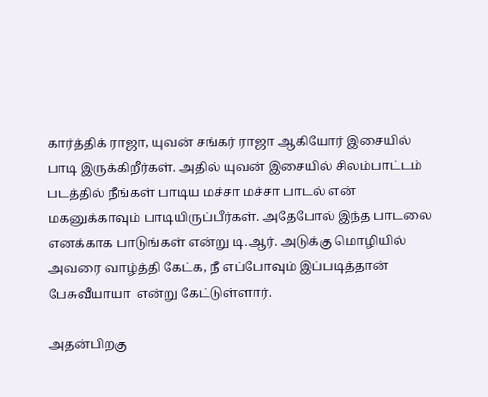கார்த்திக் ராஜா, யுவன் சங்கர் ராஜா ஆகியோர் இசையில் பாடி இருக்கிறீர்கள். அதில் யுவன் இசையில் சிலம்பாட்டம் படத்தில் நீங்கள் பாடிய மச்சா மச்சா பாடல் என் மகனுக்காவும் பாடியிருப்பீர்கள். அதேபோல் இந்த பாடலை எனக்காக பாடுங்கள் என்று டி.ஆர். அடுக்கு மொழியில் அவரை வாழ்த்தி கேட்க, நீ எப்போவும் இப்படித்தான் பேசுவீயாயா  என்று கேட்டுள்ளார்.

அதன்பிறகு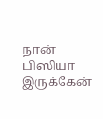நான் பிஸியா இருக்கேன்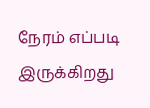நேரம் எப்படி இருக்கிறது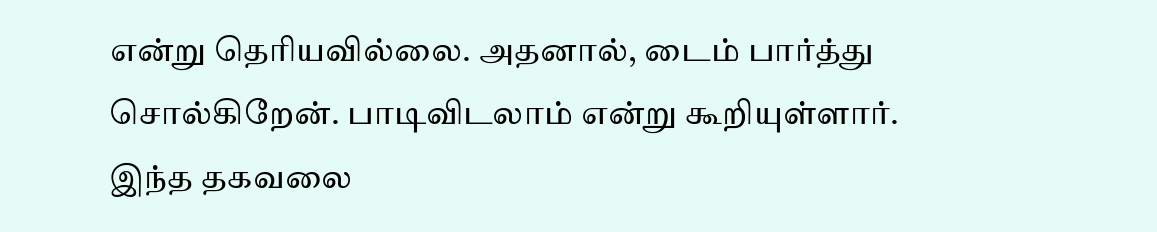என்று தெரியவில்லை. அதனால், டைம் பார்த்து சொல்கிறேன். பாடிவிடலாம் என்று கூறியுள்ளார். இந்த தகவலை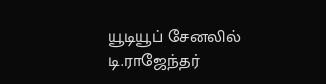யூடியூப் சேனலில் டி.ராஜேந்தர்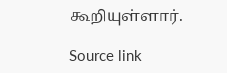கூறியுள்ளார்.

Source link